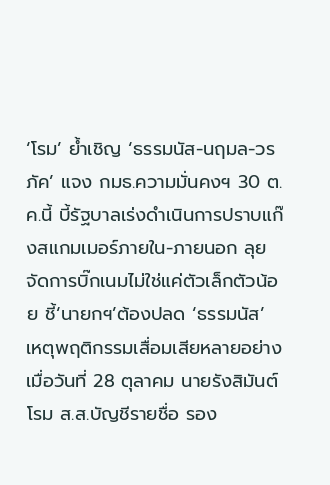‘โรม’ ย้ำเชิญ ‘ธรรมนัส-นฤมล-วรภัค’ แจง กมธ.ความมั่นคงฯ 30 ต.ค.นี้ บี้รัฐบาลเร่งดำเนินการปราบแก๊งสแกมเมอร์ภายใน-ภายนอก ลุยจัดการบิ๊กเนมไม่ใช่แค่ตัวเล็กตัวน้อย ชี้‘นายกฯ’ต้องปลด ‘ธรรมนัส’ เหตุพฤติกรรมเสื่อมเสียหลายอย่าง
เมื่อวันที่ 28 ตุลาคม นายรังสิมันต์ โรม ส.ส.บัญชีรายชื่อ รอง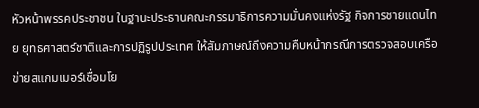หัวหน้าพรรคประชาชน ในฐานะประธานคณะกรรมาธิการความมั่นคงแห่งรัฐ กิจการชายแดนไทย ยุทธศาสตร์ชาติและการปฏิรูปประเทศ ให้สัมภาษณ์ถึงความคืบหน้ากรณีการตรวจสอบเครือข่ายสแกมเมอร์เชื่อมโย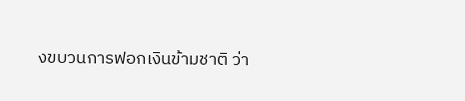งขบวนการฟอกเงินข้ามชาติ ว่า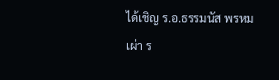ได้เชิญ ร.อ.ธรรมนัส พรหมเผ่า ร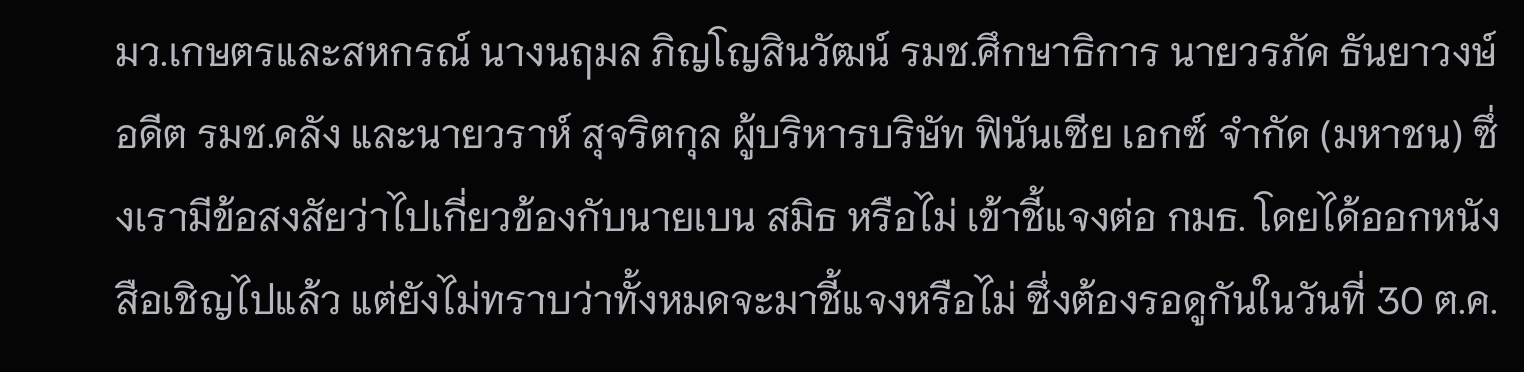มว.เกษตรและสหกรณ์ นางนฤมล ภิญโญสินวัฒน์ รมช.ศึกษาธิการ นายวรภัค ธันยาวงษ์ อดีต รมช.คลัง และนายวราห์ สุจริตกุล ผู้บริหารบริษัท ฟินันเซีย เอกซ์ จำกัด (มหาชน) ซึ่งเรามีข้อสงสัยว่าไปเกี่ยวข้องกับนายเบน สมิธ หรือไม่ เข้าชี้แจงต่อ กมธ. โดยได้ออกหนังสือเชิญไปแล้ว แต่ยังไม่ทราบว่าทั้งหมดจะมาชี้แจงหรือไม่ ซึ่งต้องรอดูกันในวันที่ 30 ต.ค.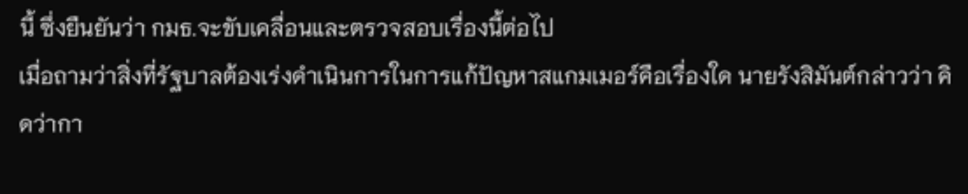นี้ ซึ่งยืนยันว่า กมธ.จะขับเคลื่อนและตรวจสอบเรื่องนี้ต่อไป
เมื่อถามว่าสิ่งที่รัฐบาลต้องเร่งดำเนินการในการแก้ปัญหาสแกมเมอร์คือเรื่องใด นายรังสิมันต์กล่าวว่า คิดว่ากา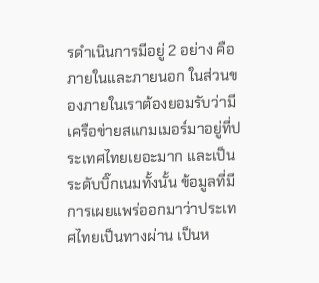รดำเนินการมีอยู่ 2 อย่าง คือภายในและภายนอก ในส่วนของภายในเราต้องยอมรับว่ามีเครือข่ายสแกมเมอร์มาอยู่ที่ประเทศไทยเยอะมาก และเป็นระดับบิ๊กเนมทั้งนั้น ข้อมูลที่มีการเผยแพร่ออกมาว่าประเทศไทยเป็นทางผ่าน เป็นห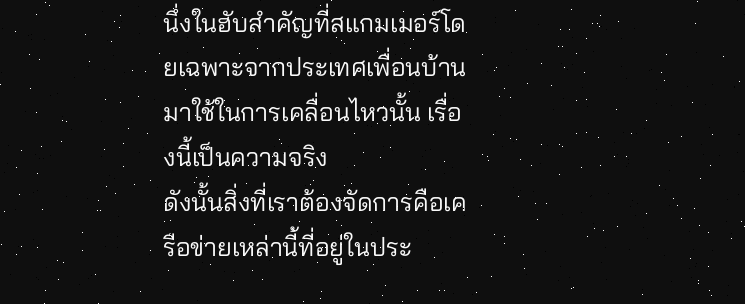นึ่งในฮับสำคัญที่สแกมเมอร์โดยเฉพาะจากประเทศเพื่อนบ้านมาใช้ในการเคลื่อนไหวนั้น เรื่องนี้เป็นความจริง
ดังนั้นสิ่งที่เราต้องจัดการคือเครือข่ายเหล่านี้ที่อยู่ในประ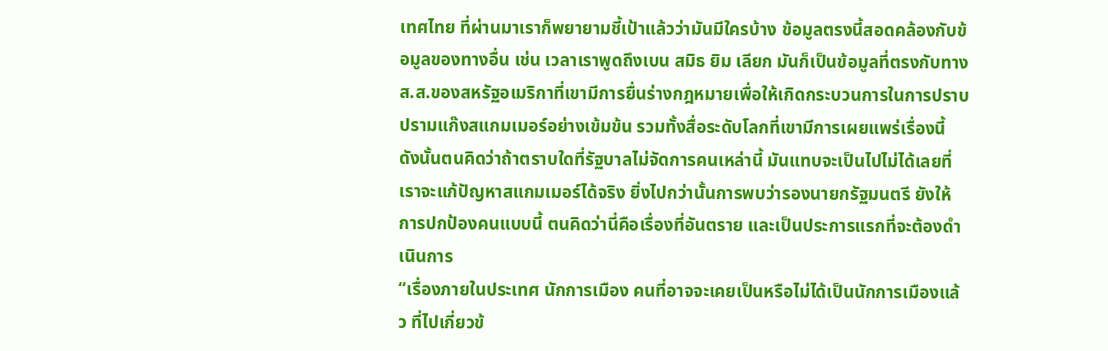เทศไทย ที่ผ่านมาเราก็พยายามชี้เป้าแล้วว่ามันมีใครบ้าง ข้อมูลตรงนี้สอดคล้องกับข้อมูลของทางอื่น เช่น เวลาเราพูดถึงเบน สมิธ ยิม เลียก มันก็เป็นข้อมูลที่ตรงกับทาง ส.ส.ของสหรัฐอเมริกาที่เขามีการยื่นร่างกฎหมายเพื่อให้เกิดกระบวนการในการปราบปรามแก๊งสแกมเมอร์อย่างเข้มข้น รวมทั้งสื่อระดับโลกที่เขามีการเผยแพร่เรื่องนี้ ดังนั้นตนคิดว่าถ้าตราบใดที่รัฐบาลไม่จัดการคนเหล่านี้ มันแทบจะเป็นไปไม่ได้เลยที่เราจะแก้ปัญหาสแกมเมอร์ได้จริง ยิ่งไปกว่านั้นการพบว่ารองนายกรัฐมนตรี ยังให้การปกป้องคนแบบนี้ ตนคิดว่านี่คือเรื่องที่อันตราย และเป็นประการแรกที่จะต้องดำเนินการ
“เรื่องภายในประเทศ นักการเมือง คนที่อาจจะเคยเป็นหรือไม่ได้เป็นนักการเมืองแล้ว ที่ไปเกี่ยวข้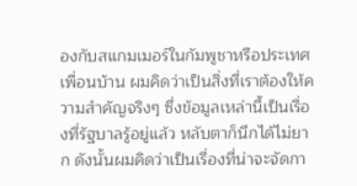องกับสแกมเมอร์ในกัมพูชาหรือประเทศเพื่อนบ้าน ผมคิดว่าเป็นสิ่งที่เราต้องให้ความสำคัญจริงๆ ซึ่งข้อมูลเหล่านี้เป็นเรื่องที่รัฐบาลรู้อยู่แล้ว หลับตาก็นึกได้ไม่ยาก ดังนั้นผมคิดว่าเป็นเรื่องที่น่าจะจัดกา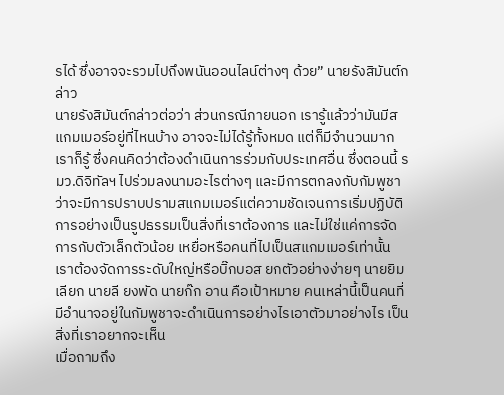รได้ ซึ่งอาจจะรวมไปถึงพนันออนไลน์ต่างๆ ด้วย” นายรังสิมันต์กล่าว
นายรังสิมันต์กล่าวต่อว่า ส่วนกรณีภายนอก เรารู้แล้วว่ามันมีสแกมเมอร์อยู่ที่ไหนบ้าง อาจจะไม่ได้รู้ทั้งหมด แต่ก็มีจำนวนมากเราก็รู้ ซึ่งคนคิดว่าต้องดำเนินการร่วมกับประเทศอื่น ซึ่งตอนนี้ รมว.ดิจิทัลฯ ไปร่วมลงนามอะไรต่างๆ และมีการตกลงกับกัมพูชาว่าจะมีการปราบปรามสแกมเมอร์แต่ความชัดเจนการเริ่มปฏิบัติการอย่างเป็นรูปธรรมเป็นสิ่งที่เราต้องการ และไม่ใช่แค่การจัดการกับตัวเล็กตัวน้อย เหยื่อหรือคนที่ไปเป็นสแกมเมอร์เท่านั้น เราต้องจัดการระดับใหญ่หรือบิ๊กบอส ยกตัวอย่างง่ายๆ นายยิม เลียก นายลี ยงพัด นายก๊ก อาน คือเป้าหมาย คนเหล่านี้เป็นคนที่มีอำนาจอยู่ในกัมพูชาจะดำเนินการอย่างไรเอาตัวมาอย่างไร เป็นสิ่งที่เราอยากจะเห็น
เมื่อถามถึง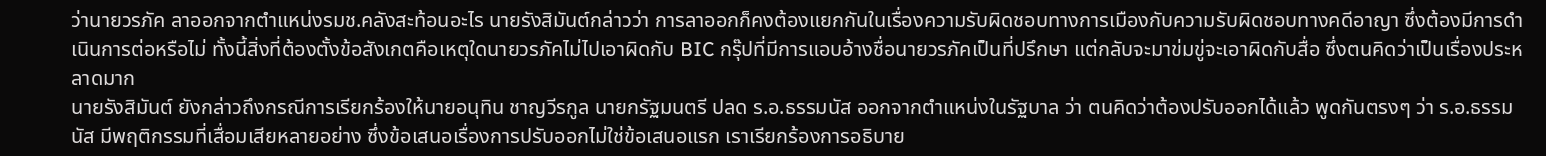ว่านายวรภัค ลาออกจากตำแหน่งรมช.คลังสะท้อนอะไร นายรังสิมันต์กล่าวว่า การลาออกก็คงต้องแยกกันในเรื่องความรับผิดชอบทางการเมืองกับความรับผิดชอบทางคดีอาญา ซึ่งต้องมีการดำเนินการต่อหรือไม่ ทั้งนี้สิ่งที่ต้องตั้งข้อสังเกตคือเหตุใดนายวรภัคไม่ไปเอาผิดกับ BIC กรุ๊ปที่มีการแอบอ้างชื่อนายวรภัคเป็นที่ปรึกษา แต่กลับจะมาข่มขู่จะเอาผิดกับสื่อ ซึ่งตนคิดว่าเป็นเรื่องประหลาดมาก
นายรังสิมันต์ ยังกล่าวถึงกรณีการเรียกร้องให้นายอนุทิน ชาญวีรกูล นายกรัฐมนตรี ปลด ร.อ.ธรรมนัส ออกจากตำแหน่งในรัฐบาล ว่า ตนคิดว่าต้องปรับออกได้แล้ว พูดกันตรงๆ ว่า ร.อ.ธรรมนัส มีพฤติกรรมที่เสื่อมเสียหลายอย่าง ซึ่งข้อเสนอเรื่องการปรับออกไม่ใช่ข้อเสนอแรก เราเรียกร้องการอธิบาย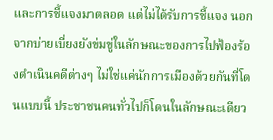และการชี้แจงมาตลอด แต่ไม่ได้รับการชี้แจง นอกจากบ่ายเบี่ยงยังข่มขู่ในลักษณะของการไปฟ้องร้องดำเนินคดีต่างๆ ไม่ใช่แค่นักการเมืองด้วยกันที่โดนแบบนี้ ประชาชนคนทั่วไปก็โดนในลักษณะเดียว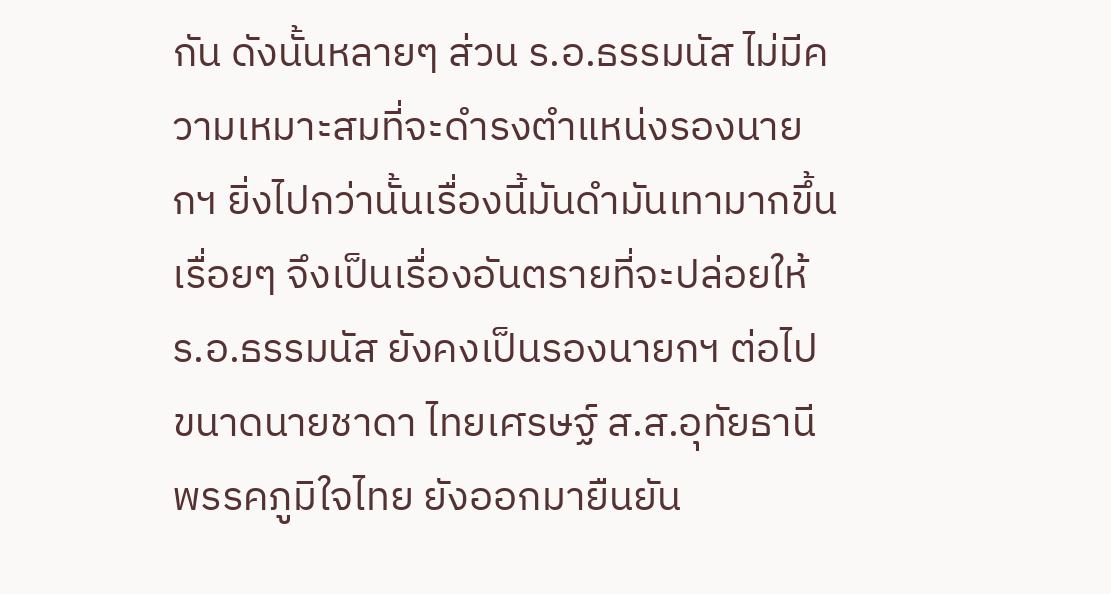กัน ดังนั้นหลายๆ ส่วน ร.อ.ธรรมนัส ไม่มีความเหมาะสมที่จะดำรงตำแหน่งรองนายกฯ ยิ่งไปกว่านั้นเรื่องนี้มันดำมันเทามากขึ้นเรื่อยๆ จึงเป็นเรื่องอันตรายที่จะปล่อยให้ ร.อ.ธรรมนัส ยังคงเป็นรองนายกฯ ต่อไป ขนาดนายชาดา ไทยเศรษฐ์ ส.ส.อุทัยธานี พรรคภูมิใจไทย ยังออกมายืนยัน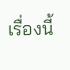เรื่องนี้